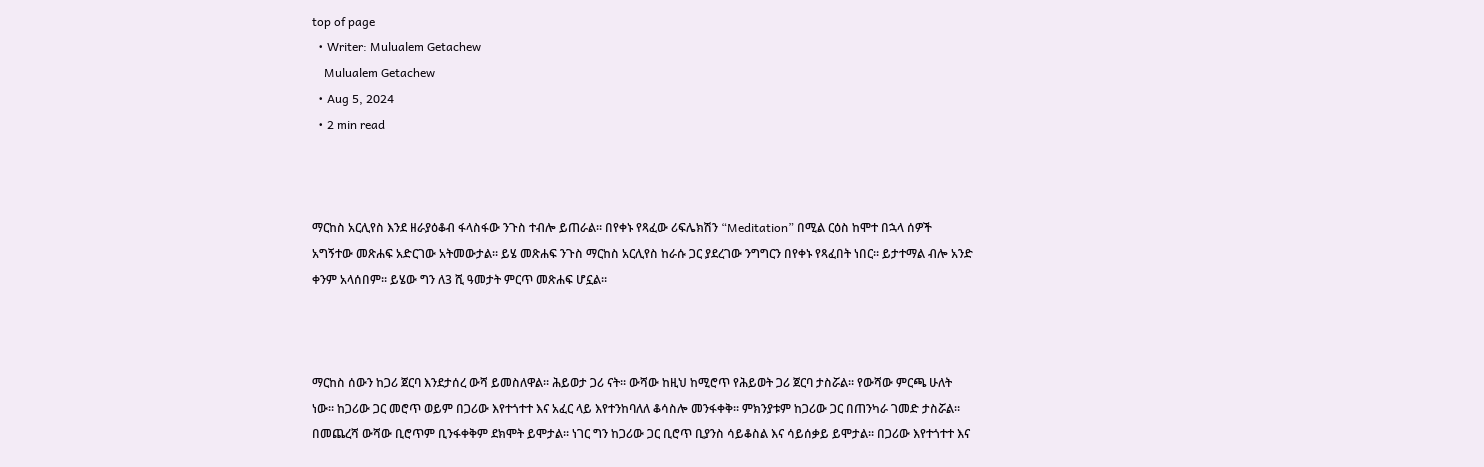top of page
  • Writer: Mulualem Getachew
    Mulualem Getachew
  • Aug 5, 2024
  • 2 min read



ማርከስ አርሊየስ እንደ ዘራያዕቆብ ፋላስፋው ንጉስ ተብሎ ይጠራል። በየቀኑ የጻፈው ሪፍሌክሽን “Meditation” በሚል ርዕስ ከሞተ በኋላ ሰዎች አግኝተው መጽሐፍ አድርገው አትመውታል። ይሄ መጽሐፍ ንጉስ ማርከስ አርሊየስ ከራሱ ጋር ያደረገው ንግግርን በየቀኑ የጻፈበት ነበር። ይታተማል ብሎ አንድ ቀንም አላሰበም። ይሄው ግን ለ3 ሺ ዓመታት ምርጥ መጽሐፍ ሆኗል።



ማርከስ ሰውን ከጋሪ ጀርባ እንደታሰረ ውሻ ይመስለዋል። ሕይወታ ጋሪ ናት። ውሻው ከዚህ ከሚሮጥ የሕይወት ጋሪ ጀርባ ታስሯል። የውሻው ምርጫ ሁለት ነው። ከጋሪው ጋር መሮጥ ወይም በጋሪው እየተጎተተ እና አፈር ላይ እየተንከባለለ ቆሳስሎ መንፋቀቅ። ምክንያቱም ከጋሪው ጋር በጠንካራ ገመድ ታስሯል። በመጨረሻ ውሻው ቢሮጥም ቢንፋቀቅም ደክሞት ይሞታል። ነገር ግን ከጋሪው ጋር ቢሮጥ ቢያንስ ሳይቆስል እና ሳይሰቃይ ይሞታል። በጋሪው እየተጎተተ እና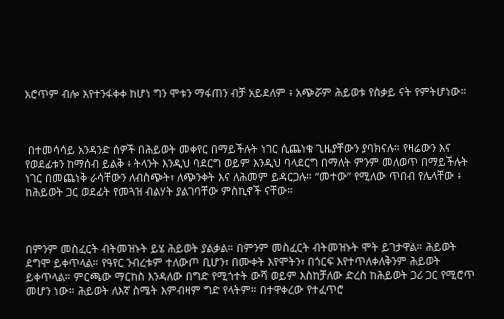አሮጥም ብሎ እየተንፋቀቀ ከሆነ ግን ሞቱን ማፋጠን ብቻ አይደለም ፥ አጭሯም ሕይወቱ የስቃይ ናት የምትሆነው።



 በተመሳሳይ አንዳንድ ሰዎች በሕይወት መቀየር በማይችሉት ነገር ሲጨነቁ ጊዜያቸውን ያባክናሉ። የዛሬውን እና የወደፊቱን ከማሰብ ይልቅ ፥ ትላንት እንዲህ ባደርግ ወይም እንዲህ ባላደርግ በማለት ምንም መለወጥ በማይችሉት ነገር በመጨነቅ ራሳቸውን ለብስጭት፣ ለጭንቀት እና ለሕመም ይዳርጋሉ። “መተው” የሚለው ጥበብ የሌላቸው ፥ ከሕይወት ጋር ወደፊት የመጓዝ ብልሃት ያልገባቸው ምስኪኖች ናቸው።



በምንም መስፈርት ብትመዝኑት ይሄ ሕይወት ያልቃል። በምንም መስፈርት ብትመዝኑት ሞት ይገታዋል። ሕይወት ደግሞ ይቀጥላል። የዓየር ንብረቱም ተለውጦ ቢሆን፣ በሙቀት እየሞትን፣ በጎርፍ እየተጥለቀለቅንም ሕይወት ይቀጥላል። ምርጫው ማርከስ እንዳለው በግድ የሚጎተት ውሻ ወይም እስከቻለው ድረስ ከሕይወት ጋሪ ጋር የሚሮጥ መሆን ነው። ሕይወት ለእኛ ስሜት እምብዛም ግድ የላትም። በተዋቀረው የተፈጥሮ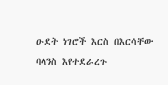ዑደት ነገሮች እርስ በእርሳቸው ባላንስ እየተደራረጉ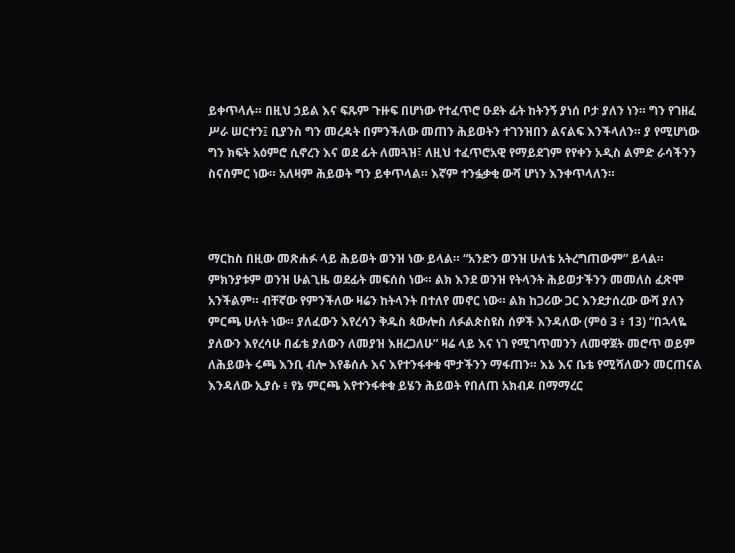ይቀጥላሉ። በዚህ ኃይል እና ፍጹም ጉዙፍ በሆነው የተፈጥሮ ዑደት ፊት ከትንኝ ያነሰ ቦታ ያለን ነን። ግን የገዘፈ ሥራ ሠርተን፤ ቢያንስ ግን መረዳት በምንችለው መጠን ሕይወትን ተገንዝበን ልናልፍ እንችላለን። ያ የሚሆነው ግን ክፍት አዕምሮ ሲኖረን እና ወደ ፊት ለመጓዝ፣ ለዚህ ተፈጥሮአዊ የማይደገም የየቀን አዲስ ልምድ ራሳችንን ስናሰምር ነው። አለዛም ሕይወት ግን ይቀጥላል። እኛም ተንፏቃቂ ውሻ ሆነን እንቀጥላለን።



ማርከስ በዚው መጽሐፉ ላይ ሕይወት ወንዝ ነው ይላል። “አንድን ወንዝ ሁለቴ አትረግጠውም” ይላል። ምክንያቱም ወንዝ ሁልጊዜ ወደፊት መፍሰስ ነው። ልክ እንደ ወንዝ የትላንት ሕይወታችንን መመለስ ፈጽሞ አንችልም። ብቸኛው የምንችለው ዛሬን ከትላንት በተለየ መኖር ነው። ልክ ከጋሪው ጋር እንደታሰረው ውሻ ያለን ምርጫ ሁለት ነው። ያለፈውን እየረሳን ቅዱስ ጳውሎስ ለፉልጵስዩስ ሰዎች እንዳለው (ምዕ 3 ፥ 13) “በኋላዬ ያለውን እየረሳሁ በፊቴ ያለውን ለመያዝ እዘረጋለሁ” ዛሬ ላይ እና ነገ የሚገጥመንን ለመዋጀት መሮጥ ወይም ለሕይወት ሩጫ እንቢ ብሎ እየቆሰሉ እና እየተንፋቀቁ ሞታችንን ማፋጠን። እኔ እና ቤቴ የሚሻለውን መርጠናል እንዳለው ኢያሱ ፥ የኔ ምርጫ እየተንፋቀቁ ይሄን ሕይወት የበለጠ አክብዶ በማማረር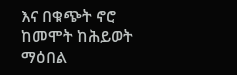እና በቁጭት ኖሮ ከመሞት ከሕይወት ማዕበል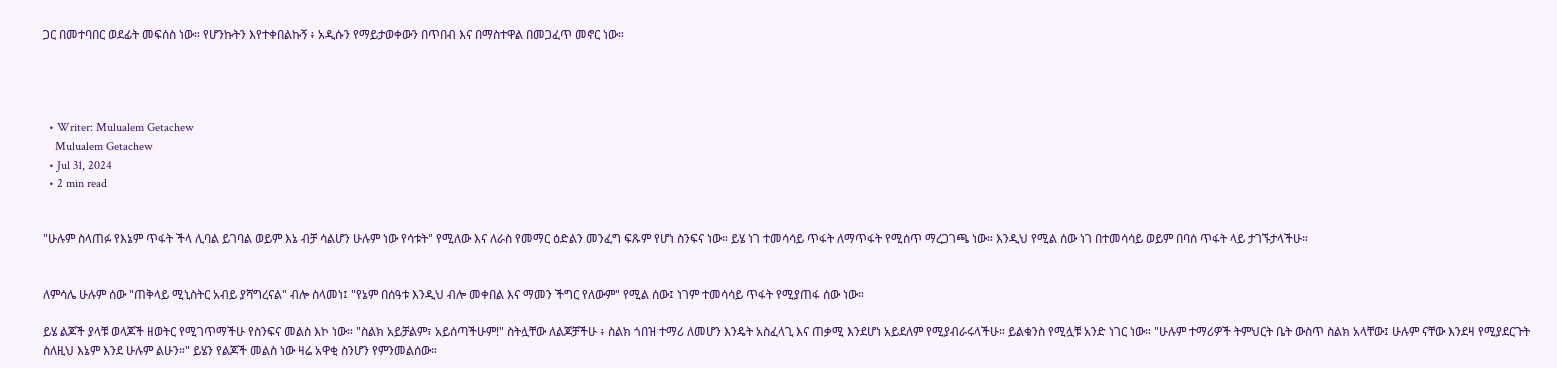ጋር በመተባበር ወደፊት መፍሰስ ነው። የሆንኩትን እየተቀበልኩኝ ፥ አዲሱን የማይታወቀውን በጥበብ እና በማስተዋል በመጋፈጥ መኖር ነው።




  • Writer: Mulualem Getachew
    Mulualem Getachew
  • Jul 31, 2024
  • 2 min read


"ሁሉም ስላጠፉ የእኔም ጥፋት ችላ ሊባል ይገባል ወይም እኔ ብቻ ሳልሆን ሁሉም ነው የሳቱት" የሚለው እና ለራስ የመማር ዕድልን መንፈግ ፍጹም የሆነ ስንፍና ነው። ይሄ ነገ ተመሳሳይ ጥፋት ለማጥፋት የሚሰጥ ማረጋገጫ ነው። እንዲህ የሚል ሰው ነገ በተመሳሳይ ወይም በባሰ ጥፋት ላይ ታገኙታላችሁ።


ለምሳሌ ሁሉም ሰው "ጠቅላይ ሚኒስትር አብይ ያሻግረናል" ብሎ ስላመነ፤ "የኔም በሰዓቱ እንዲህ ብሎ መቀበል እና ማመን ችግር የለውም" የሚል ሰው፤ ነገም ተመሳሳይ ጥፋት የሚያጠፋ ሰው ነው።

ይሄ ልጆች ያላቹ ወላጆች ዘወትር የሚገጥማችሁ የስንፍና መልስ እኮ ነው። "ስልክ አይቻልም፣ አይሰጣችሁም!" ስትሏቸው ለልጆቻችሁ ፥ ስልክ ጎበዝ ተማሪ ለመሆን እንዴት አስፈላጊ እና ጠቃሚ እንደሆነ አይደለም የሚያብራሩላችሁ። ይልቁንስ የሚሏቹ አንድ ነገር ነው። "ሁሉም ተማሪዎች ትምህርት ቤት ውስጥ ስልክ አላቸው፤ ሁሉም ናቸው እንደዛ የሚያደርጉት ስለዚህ እኔም እንደ ሁሉም ልሁን።" ይሄን የልጆች መልስ ነው ዛሬ አዋቂ ስንሆን የምንመልሰው።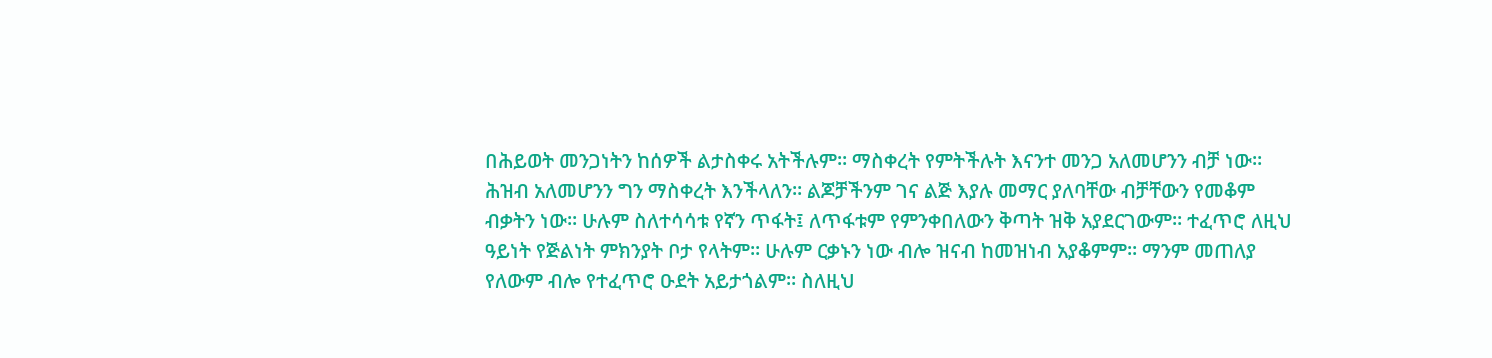በሕይወት መንጋነትን ከሰዎች ልታስቀሩ አትችሉም። ማስቀረት የምትችሉት እናንተ መንጋ አለመሆንን ብቻ ነው። ሕዝብ አለመሆንን ግን ማስቀረት እንችላለን። ልጆቻችንም ገና ልጅ እያሉ መማር ያለባቸው ብቻቸውን የመቆም ብቃትን ነው። ሁሉም ስለተሳሳቱ የኛን ጥፋት፤ ለጥፋቱም የምንቀበለውን ቅጣት ዝቅ አያደርገውም። ተፈጥሮ ለዚህ ዓይነት የጅልነት ምክንያት ቦታ የላትም። ሁሉም ርቃኑን ነው ብሎ ዝናብ ከመዝነብ አያቆምም። ማንም መጠለያ የለውም ብሎ የተፈጥሮ ዑደት አይታጎልም። ስለዚህ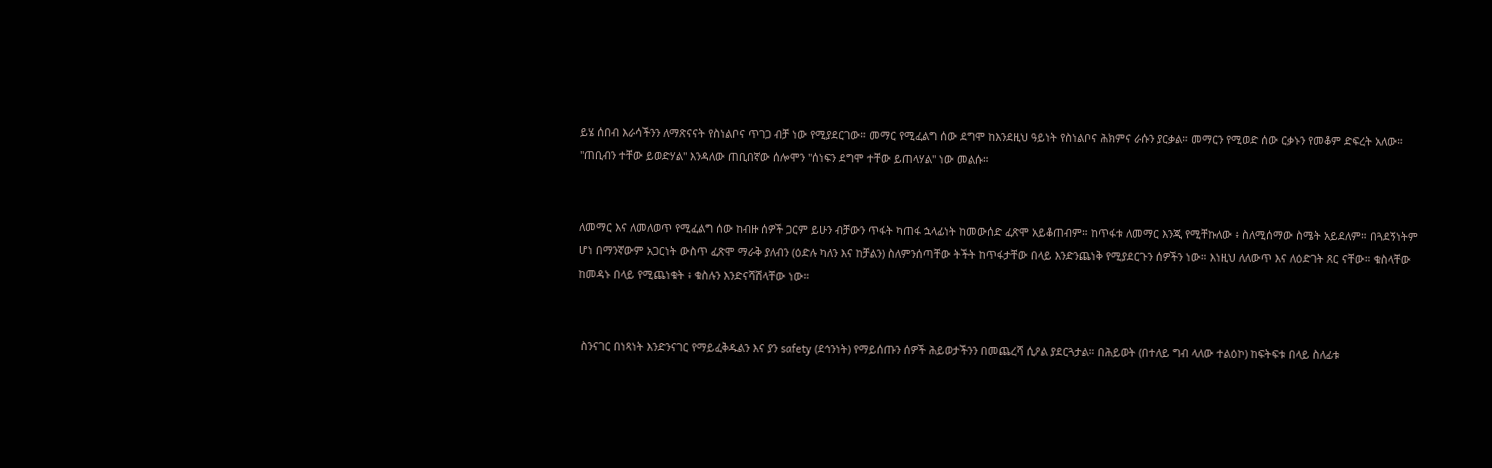ይሄ ሰበብ እራሳችንን ለማጽናናት የስነልቦና ጥገጋ ብቻ ነው የሚያደርገው። መማር የሚፈልግ ሰው ደግሞ ከእንደዚህ ዓይነት የስነልቦና ሕክምና ራሱን ያርቃል። መማርን የሚወድ ሰው ርቃኑን የመቆም ድፍረት አለው። "ጠቢብን ተቸው ይወድሃል" እንዳለው ጠቢበኛው ሰሎሞን "ሰነፍን ደግሞ ተቸው ይጠላሃል" ነው መልሱ።


ለመማር እና ለመለወጥ የሚፈልግ ሰው ከብዙ ሰዎች ጋርም ይሁን ብቻውን ጥፋት ካጠፋ ኋላፊነት ከመውሰድ ፈጽሞ አይቆጠብም። ከጥፋቱ ለመማር እንጂ የሚቸኩለው ፥ ስለሚሰማው ስሜት አይደለም። በጓደኝነትም ሆነ በማንኛውም አጋርነት ውስጥ ፈጽሞ ማራቅ ያለብን (ዕድሉ ካለን እና ከቻልን) ስለምንሰጣቸው ትችት ከጥፋታቸው በላይ እንድንጨነቅ የሚያደርጉን ሰዎችን ነው። እነዚህ ለለውጥ እና ለዕድገት ጸር ናቸው። ቁስላቸው ከመዳኑ በላይ የሚጨነቁት ፥ ቁስሉን እንድናሻሽላቸው ነው።


 ስንናገር በነጻነት እንድንናገር የማይፈቅዱልን እና ያን safety (ደኅንነት) የማይሰጡን ሰዎች ሕይወታችንን በመጨረሻ ሲዖል ያደርጓታል። በሕይወት (በተለይ ግብ ላለው ተልዕኮ) ከፍትፍቱ በላይ ስለፊቱ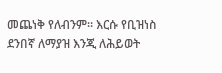መጨነቅ የለብንም። እርሱ የቢዝነስ ደንበኛ ለማያዝ እንጂ ለሕይወት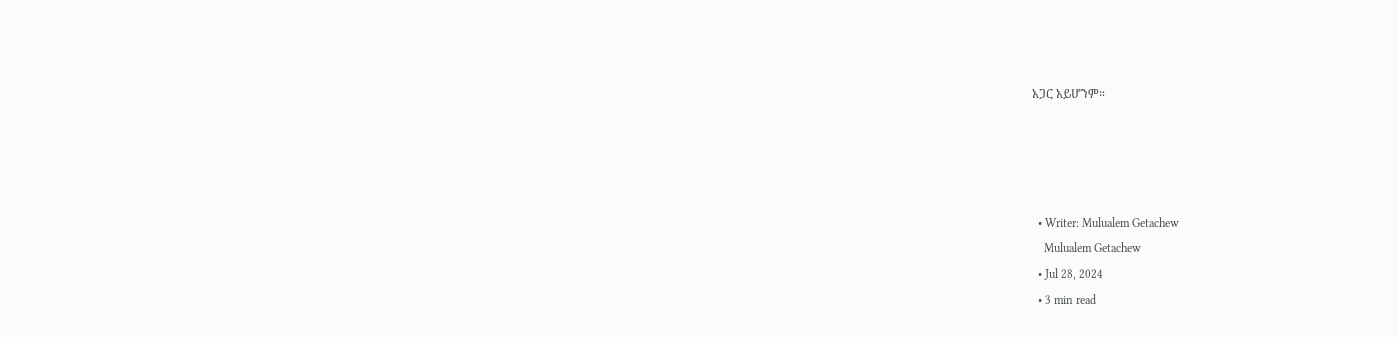አጋር አይሆንም።




  • Writer: Mulualem Getachew
    Mulualem Getachew
  • Jul 28, 2024
  • 3 min read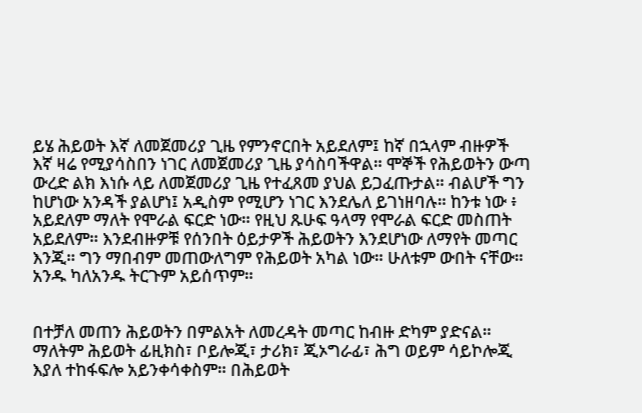ይሄ ሕይወት እኛ ለመጀመሪያ ጊዜ የምንኖርበት አይደለም፤ ከኛ በኋላም ብዙዎች እኛ ዛሬ የሚያሳስበን ነገር ለመጀመሪያ ጊዜ ያሳስባችዋል። ሞኞች የሕይወትን ውጣ ውረድ ልክ እነሱ ላይ ለመጀመሪያ ጊዜ የተፈጸመ ያህል ይጋፈጡታል። ብልሆች ግን ከሆነው አንዳች ያልሆነ፤ አዲስም የሚሆን ነገር እንደሌለ ይገነዘባሉ። ከንቱ ነው ፥ አይደለም ማለት የሞራል ፍርድ ነው። የዚህ ጹሁፍ ዓላማ የሞራል ፍርድ መስጠት አይደለም። እንደብዙዎቹ የሰንበት ዕይታዎች ሕይወትን እንደሆነው ለማየት መጣር እንጂ። ግን ማበብም መጠውለግም የሕይወት አካል ነው። ሁለቱም ውበት ናቸው። አንዱ ካለአንዱ ትርጉም አይሰጥም።


በተቻለ መጠን ሕይወትን በምልአት ለመረዳት መጣር ከብዙ ድካም ያድናል። ማለትም ሕይወት ፊዚክስ፣ ቦይሎጂ፣ ታሪክ፣ ጂኦግራፊ፣ ሕግ ወይም ሳይኮሎጂ እያለ ተከፋፍሎ አይንቀሳቀስም። በሕይወት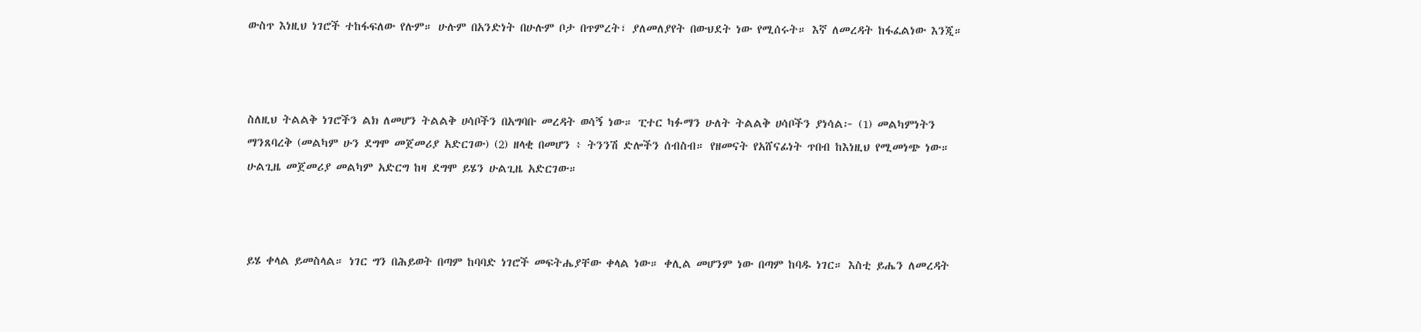ውስጥ እነዚህ ነገሮች ተከፋፍለው የሉም። ሁሉም በአንድነት በሁሉም ቦታ በጥምረት፣ ያለመለያየት በውህደት ነው የሚሰሩት። እኛ ለመረዳት ከፋፈልነው እንጂ።



ስለዚህ ትልልቅ ነገሮችን ልክ ለመሆን ትልልቅ ሀሳቦችን በአግባቡ መረዳት ወሳኝ ነው። ፒተር ካፉማን ሁለት ትልልቅ ሀሳቦችን ያነሳል፦ (1) መልካምነትን ማንጸባረቅ (መልካም ሁን ደግሞ መጀመሪያ አድርገው) (2) ዘላቂ በመሆን ፥ ትንንሽ ድሎችን ሰብስብ። የዘመናት የአሸናፊነት ጥበብ ከእነዚህ የሚመነጭ ነው። ሁልጊዜ መጀመሪያ መልካም አድርግ ከዛ ደግሞ ይሄን ሁልጊዜ አድርገው።



ይሄ ቀላል ይመስላል። ነገር ግን በሕይወት በጣም ከባባድ ነገሮች መፍትሔያቸው ቀላል ነው። ቀሊል መሆንም ነው በጣም ከባዱ ነገር። እስቲ ይሔን ለመረዳት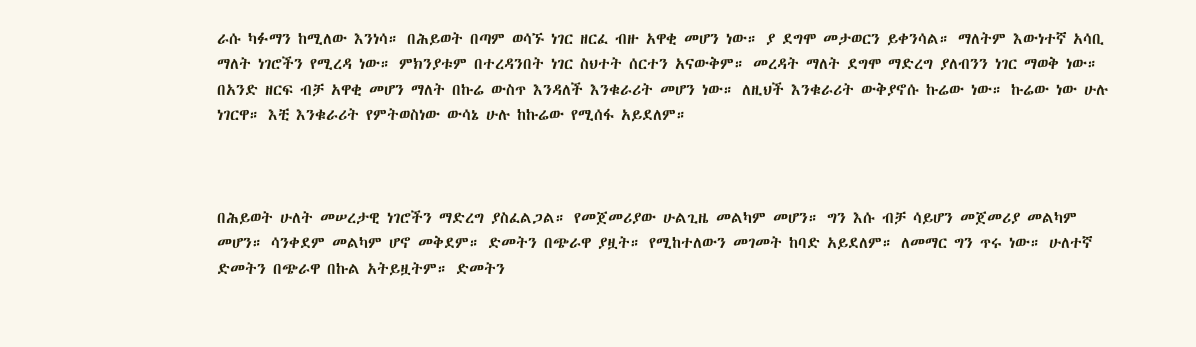ራሱ ካፉማን ከሚለው እንነሳ። በሕይወት በጣም ወሳኙ ነገር ዘርፈ ብዙ አዋቂ መሆን ነው። ያ ደግሞ መታወርን ይቀንሳል። ማለትም እውነተኛ አሳቢ ማለት ነገሮችን የሚረዳ ነው። ምክንያቱም በተረዳንበት ነገር ስህተት ሰርተን አናውቅም። መረዳት ማለት ደግሞ ማድረግ ያለብንን ነገር ማወቅ ነው። በአንድ ዘርፍ ብቻ አዋቂ መሆን ማለት በኩሬ ውስጥ እንዳለች እንቁራሪት መሆን ነው። ለዚህች እንቁራሪት ውቅያኖሱ ኩሬው ነው። ኩሬው ነው ሁሉ ነገርዋ። እቺ እንቁራሪት የምትወስነው ውሳኔ ሁሉ ከኩሬው የሚሰፋ አይደለም።



በሕይወት ሁለት መሠረታዊ ነገሮችን ማድረግ ያስፈልጋል። የመጀመሪያው ሁልጊዜ መልካም መሆን። ግን እሱ ብቻ ሳይሆን መጀመሪያ መልካም መሆን። ሳንቀደም መልካም ሆኖ መቅደም። ድመትን በጭራዋ ያዟት። የሚከተለውን መገመት ከባድ አይደለም። ለመማር ግን ጥሩ ነው። ሁለተኛ ድመትን በጭራዋ በኩል አትይዟትም። ድመትን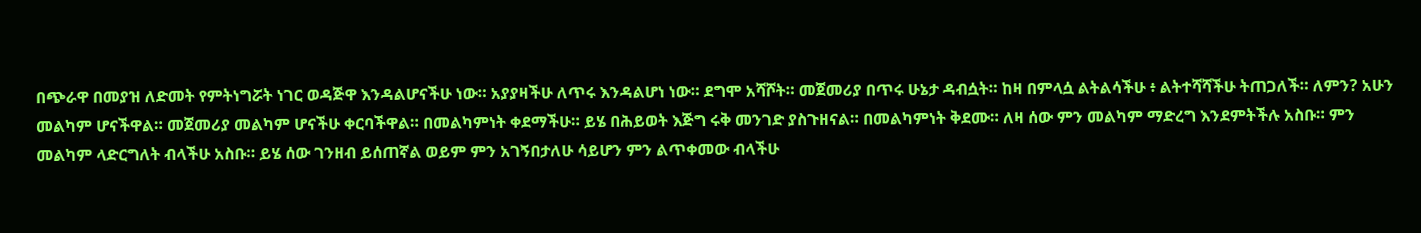በጭራዋ በመያዝ ለድመት የምትነግሯት ነገር ወዳጅዋ እንዳልሆናችሁ ነው። አያያዛችሁ ለጥሩ እንዳልሆነ ነው። ደግሞ አሻሾት። መጀመሪያ በጥሩ ሁኔታ ዳብሷት። ከዛ በምላሷ ልትልሳችሁ ፥ ልትተሻሻችሁ ትጠጋለች። ለምን? አሁን መልካም ሆናችዋል። መጀመሪያ መልካም ሆናችሁ ቀርባችዋል። በመልካምነት ቀደማችሁ። ይሄ በሕይወት እጅግ ሩቅ መንገድ ያስጉዘናል። በመልካምነት ቅደሙ። ለዛ ሰው ምን መልካም ማድረግ እንደምትችሉ አስቡ። ምን መልካም ላድርግለት ብላችሁ አስቡ። ይሄ ሰው ገንዘብ ይሰጠኛል ወይም ምን አገኝበታለሁ ሳይሆን ምን ልጥቀመው ብላችሁ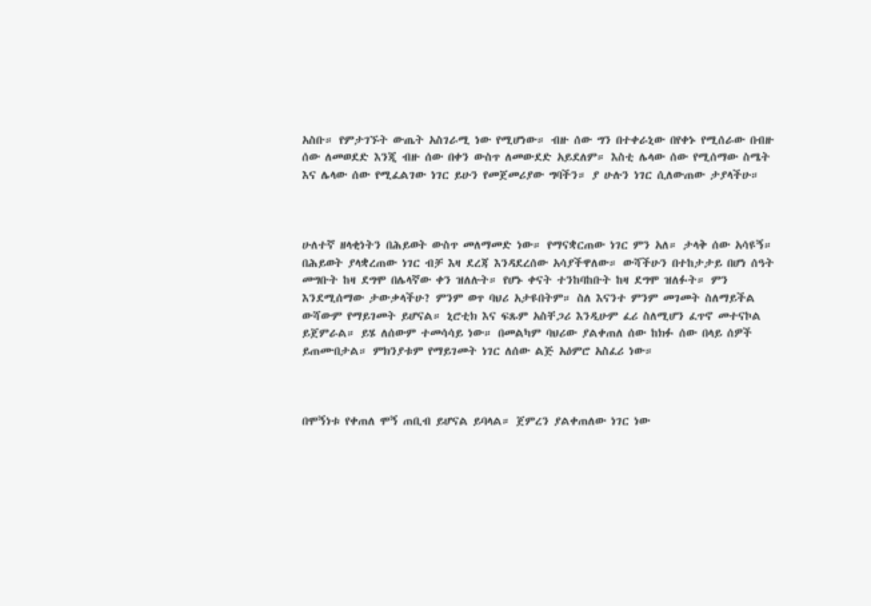አስቡ። የምታገኙት ውጤት አስገራሚ ነው የሚሆነው። ብዙ ሰው ግን በተቀራኒው በየቀኑ የሚሰራው በብዙ ሰው ለመወደድ እንጂ ብዙ ሰው በቀን ውስጥ ለመውደድ አይደለም። እስቲ ሌላው ሰው የሚሰማው ስሜት እና ሌላው ሰው የሚፈልገው ነገር ይሁን የመጀመሪያው ግባችን። ያ ሁሉን ነገር ሲለውጠው ታያላችሁ።



ሁለተኛ ዘላቂነትን በሕይወት ውስጥ መለማመድ ነው። የማናቋርጠው ነገር ምን አለ። ታላቅ ሰው አሳዩኝ። በሕይወት ያላቋረጠው ነገር ብቻ እዛ ደረጃ እንዳደረሰው አሳያችዋለው። ውሻችሁን በተከታታይ በሆነ ሰዓት መግቡት ከዛ ደግሞ በሌላኛው ቀን ዝለሉት። የሆኑ ቀናት ተንከባከቡት ከዛ ደግሞ ዝለፉት። ምን እንደሚሰማው ታውቃላችሁ? ምንም ወጥ ባህሪ አታዩበትም። ስለ እናንተ ምንም መገመት ስለማይችል ውሻውም የማይገመት ይሆናል። ኒሮቲክ እና ፍጹም አስቸጋሪ እንዲሁም ፈሪ ስለሚሆን ፈጥኖ መተናኮል ይጀምራል። ይሄ ለሰውም ተመሳሳይ ነው። በመልካም ባህሪው ያልቀጠለ ሰው ከክፉ ሰው በላይ ሰዎች ይጠሙበታል። ምክንያቱም የማይገመት ነገር ለሰው ልጅ አዕምሮ አስፈሪ ነው።



በሞኝነቱ የቀጠለ ሞኝ ጠቢብ ይሆናል ይባላል። ጀምረን ያልቀጠለው ነገር ነው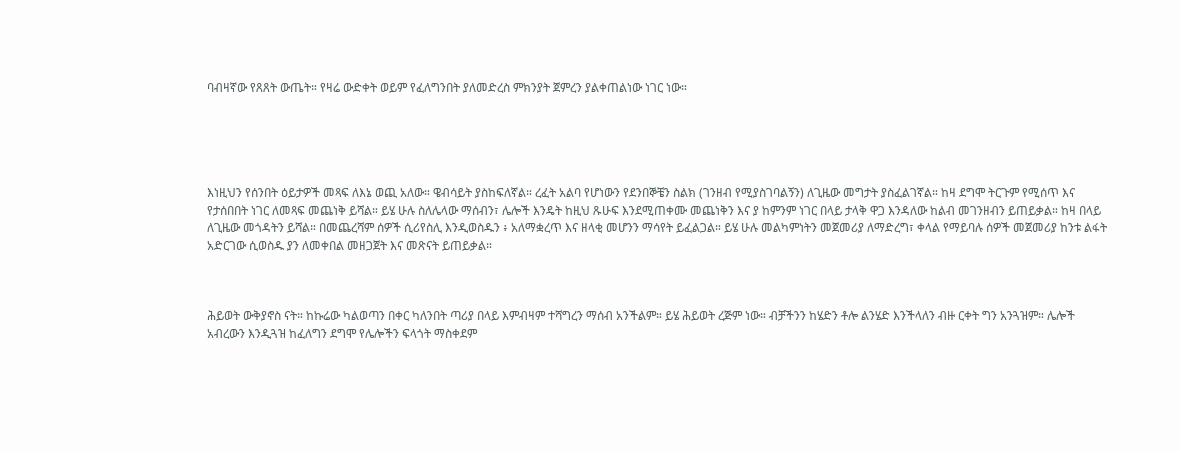ባብዛኛው የጸጸት ውጤት። የዛሬ ውድቀት ወይም የፈለግንበት ያለመድረስ ምክንያት ጀምረን ያልቀጠልነው ነገር ነው።





እነዚህን የሰንበት ዕይታዎች መጻፍ ለእኔ ወጪ አለው። ዌብሳይት ያስከፍለኛል። ረፈት አልባ የሆነውን የደንበኞቼን ስልክ (ገንዘብ የሚያስገባልኝን) ለጊዜው መግታት ያስፈልገኛል። ከዛ ደግሞ ትርጉም የሚሰጥ እና የታሰበበት ነገር ለመጻፍ መጨነቅ ይሻል። ይሄ ሁሉ ስለሌላው ማሰብን፣ ሌሎች እንዴት ከዚህ ጹሁፍ እንደሚጠቀሙ መጨነቅን እና ያ ከምንም ነገር በላይ ታላቅ ዋጋ እንዳለው ከልብ መገንዘብን ይጠይቃል። ከዛ በላይ ለጊዜው መጎዳትን ይሻል። በመጨረሻም ሰዎች ሲሪየስሊ እንዲወስዱን ፥ አለማቋረጥ እና ዘላቂ መሆንን ማሳየት ይፈልጋል። ይሄ ሁሉ መልካምነትን መጀመሪያ ለማድረግ፣ ቀላል የማይባሉ ሰዎች መጀመሪያ ከንቱ ልፋት አድርገው ሲወስዱ ያን ለመቀበል መዘጋጀት እና መጽናት ይጠይቃል።



ሕይወት ውቅያኖስ ናት። ከኩሬው ካልወጣን በቀር ካለንበት ጣሪያ በላይ እምብዛም ተሻግረን ማሰብ አንችልም። ይሄ ሕይወት ረጅም ነው። ብቻችንን ከሄድን ቶሎ ልንሄድ እንችላለን ብዙ ርቀት ግን አንጓዝም። ሌሎች አብረውን እንዲጓዝ ከፈለግን ደግሞ የሌሎችን ፍላጎት ማስቀደም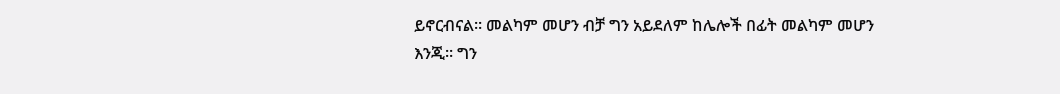ይኖርብናል። መልካም መሆን ብቻ ግን አይደለም ከሌሎች በፊት መልካም መሆን እንጂ። ግን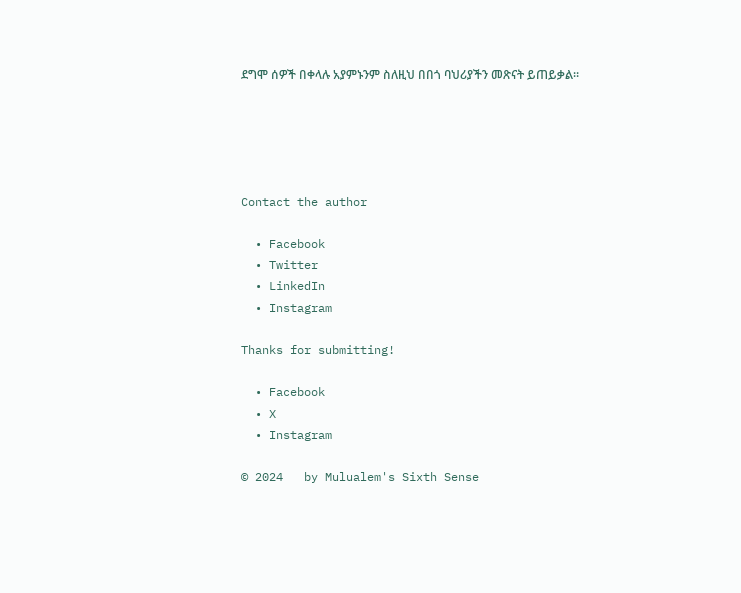ደግሞ ሰዎች በቀላሉ አያምኑንም ስለዚህ በበጎ ባህሪያችን መጽናት ይጠይቃል።





Contact the author

  • Facebook
  • Twitter
  • LinkedIn
  • Instagram

Thanks for submitting!

  • Facebook
  • X
  • Instagram

© 2024   by Mulualem's Sixth Sense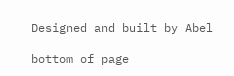Designed and built by Abel

bottom of page